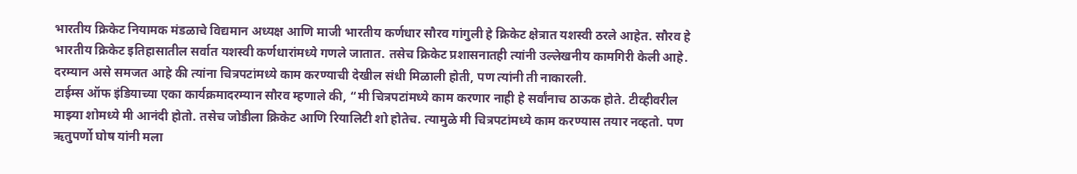भारतीय क्रिकेट नियामक मंडळाचे विद्यमान अध्यक्ष आणि माजी भारतीय कर्णधार सौरव गांगुली हे क्रिकेट क्षेत्रात यशस्वी ठरले आहेत. सौरव हे भारतीय क्रिकेट इतिहासातील सर्वात यशस्वी कर्णधारांमध्ये गणले जातात. तसेच क्रिकेट प्रशासनातही त्यांनी उल्लेखनीय कामगिरी केली आहे. दरम्यान असे समजत आहे की त्यांना चित्रपटांमध्ये काम करण्याची देखील संधी मिळाली होती, पण त्यांनी ती नाकारली.
टाईम्स ऑफ इंडियाच्या एका कार्यक्रमादरम्यान सौरव म्हणाले की, “मी चित्रपटांमध्ये काम करणार नाही हे सर्वांनाच ठाऊक होते. टीव्हीवरील माझ्या शोमध्ये मी आनंदी होतो. तसेच जोडीला क्रिकेट आणि रियालिटी शो होतेच. त्यामुळे मी चित्रपटांमध्ये काम करण्यास तयार नव्हतो. पण ऋतुपर्णो घोष यांनी मला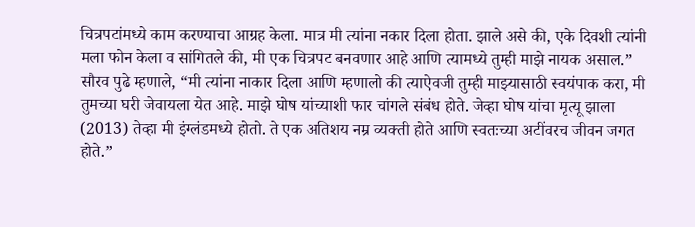चित्रपटांमध्ये काम करण्याचा आग्रह केला. मात्र मी त्यांना नकार दिला होता. झाले असे की, एके दिवशी त्यांनी मला फोन केला व सांगितले की, मी एक चित्रपट बनवणार आहे आणि त्यामध्ये तुम्ही माझे नायक असाल.”
सौरव पुढे म्हणाले, “मी त्यांना नाकार दिला आणि म्हणालो की त्याऐवजी तुम्ही माझ्यासाठी स्वयंपाक करा, मी तुमच्या घरी जेवायला येत आहे. माझे घोष यांच्याशी फार चांगले संबंध होते. जेव्हा घोष यांचा मृत्यू झाला (2013) तेव्हा मी इंग्लंडमध्ये होतो. ते एक अतिशय नम्र व्यक्ती होते आणि स्वतःच्या अटींवरच जीवन जगत होते.”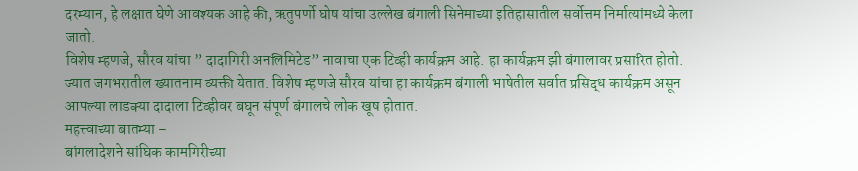दरम्यान, हे लक्षात घेणे आवश्यक आहे की, ऋतुपर्णो घोष यांचा उल्लेख बंगाली सिनेमाच्या इतिहासातील सर्वोत्तम निर्मात्यांमध्ये केला जातो.
विशेष म्हणजे, सौरव यांचा ” दादागिरी अनलिमिटेड” नावाचा एक टिव्ही कार्यक्रम आहे. हा कार्यक्रम झी बंगालावर प्रसारित होतो. ज्यात जगभरातील ख्यातनाम व्यक्ती येतात. विशेष म्हणजे सौरव यांचा हा कार्यक्रम बंगाली भाषेतील सर्वात प्रसिद्ध कार्यक्रम असून आपल्या लाडक्या दादाला टिव्हीवर बघून संपूर्ण बंगालचे लोक खूष होतात.
महत्त्वाच्या बातम्या –
बांगलादेशने सांघिक कामगिरीच्या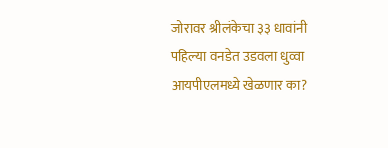जोरावर श्रीलंकेचा ३३ धावांनी पहिल्या वनडेत उडवला धुव्वा
आयपीएलमध्ये खेळणार का?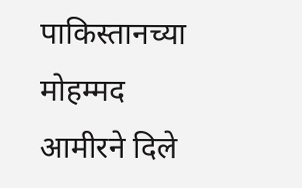पाकिस्तानच्या मोहम्मद आमीरने दिले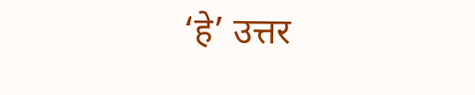‘हे’ उत्तर